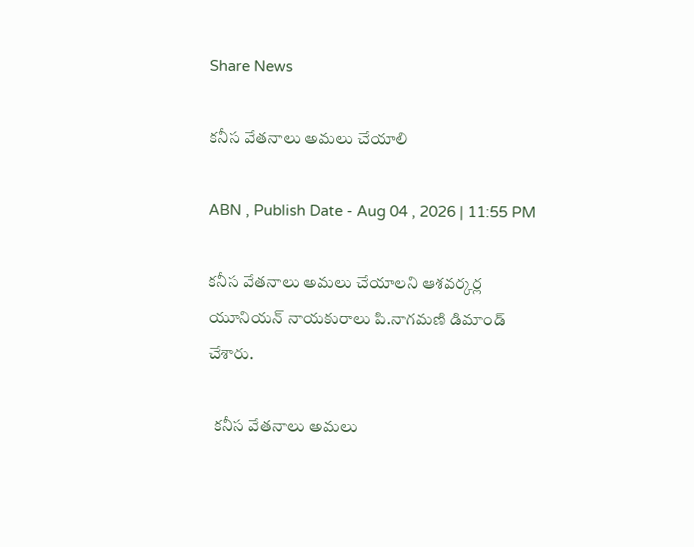Share News

కనీస వేతనాలు అమలు చేయాలి

ABN , Publish Date - Aug 04 , 2026 | 11:55 PM

కనీస వేతనాలు అమలు చేయాలని ఆశవర్కర్ల యూనియన్‌ నాయకురాలు పి.నాగమణి డిమాండ్‌ చేశారు.

  కనీస వేతనాలు అమలు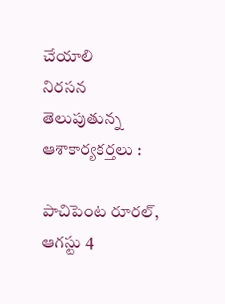చేయాలి
నిరసన తెలుపుతున్న ఆశాకార్యకర్తలు :

పాచిపెంట రూరల్‌, ఆగస్టు 4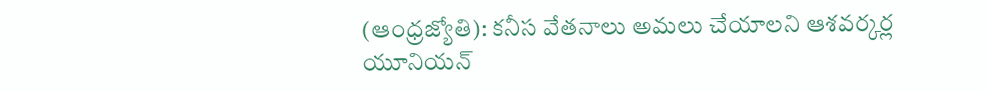(ఆంధ్రజ్యోతి): కనీస వేతనాలు అమలు చేయాలని ఆశవర్కర్ల యూనియన్‌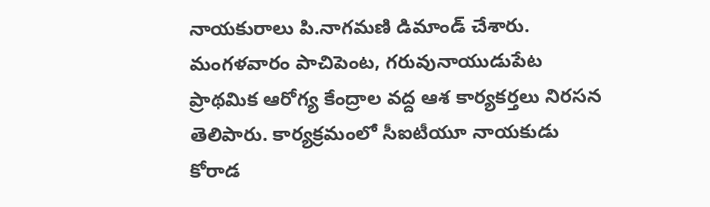నాయకురాలు పి.నాగమణి డిమాండ్‌ చేశారు. మంగళవారం పాచిపెంట, గరువునాయుడుపేట ప్రాథమిక ఆరోగ్య కేంద్రాల వద్ద ఆశ కార్యకర్తలు నిరసన తెలిపారు. కార్యక్రమంలో సీఐటీయూ నాయకుడు కోరాడ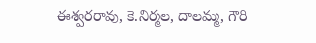ఈశ్వరరావు, కె.నిర్మల, దాలమ్మ, గౌరి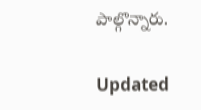పాల్గొన్నారు.

Updated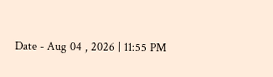Date - Aug 04 , 2026 | 11:55 PM